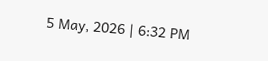5 May, 2026 | 6:32 PM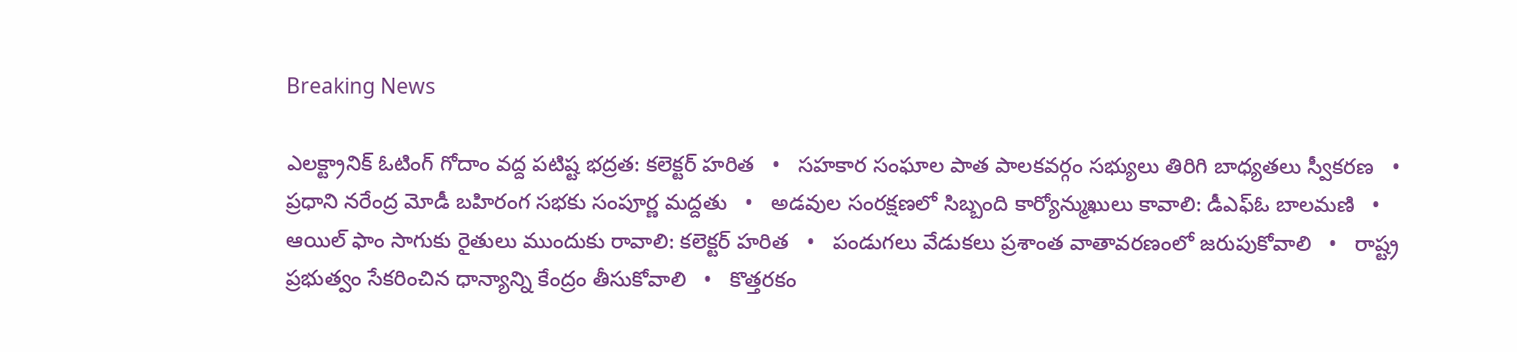Breaking News

ఎలక్ట్రానిక్ ఓటింగ్ గోదాం వద్ద పటిష్ట భద్రత: కలెక్టర్ హరిత   •   సహకార సంఘాల పాత పాలకవర్గం సభ్యులు తిరిగి బాధ్యతలు స్వీకరణ   •   ప్రధాని నరేంద్ర మోడీ బహిరంగ సభకు సంపూర్ణ మద్దతు   •   అడవుల సంరక్షణలో సిబ్బంది కార్యోన్ముఖులు కావాలి: డీఎఫ్ఓ బాలమణి   •   ఆయిల్ ఫాం సాగుకు రైతులు ముందుకు రావాలి: కలెక్టర్ హరిత   •   పండుగలు వేడుకలు ప్రశాంత వాతావరణంలో జరుపుకోవాలి   •   రాష్ట్ర ప్రభుత్వం సేకరించిన ధాన్యాన్ని కేంద్రం తీసుకోవాలి   •   కొత్తరకం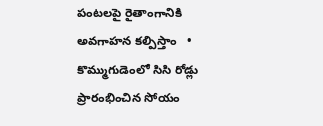పంటలపై రైతాంగానికి అవగాహన కల్పిస్తాం   •   కొమ్ముగుడెంలో సిసి రోడ్లు ప్రారంభించిన సోయం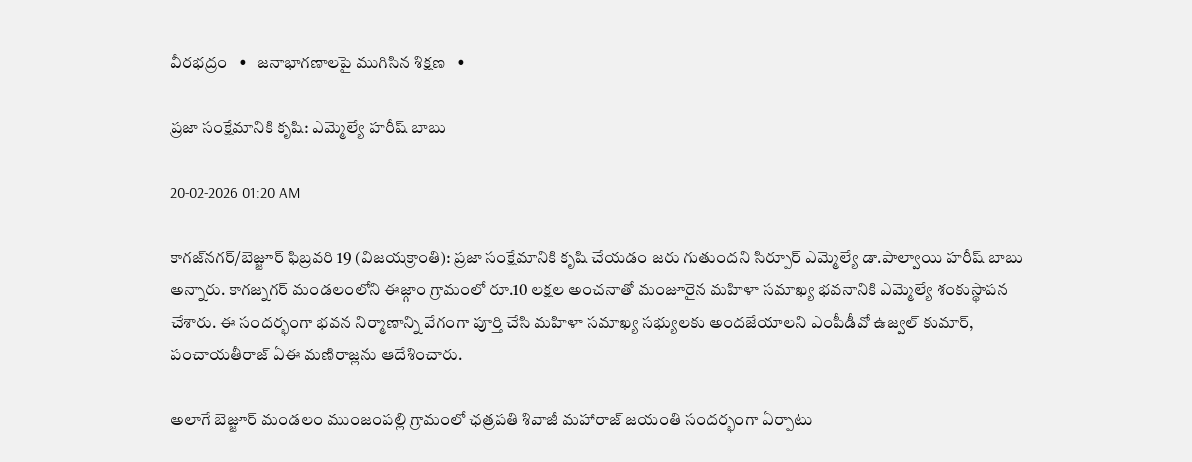వీరభద్రం   •   జనాభాగణాలపై ముగిసిన శిక్షణ   •

ప్రజా సంక్షేమానికి కృషి: ఎమ్మెల్యే హరీష్ బాబు

20-02-2026 01:20 AM

కాగజ్‌నగర్/బెజ్జూర్ ఫిబ్రవరి 19 (విజయక్రాంతి): ప్రజా సంక్షేమానికి కృషి చేయడం జరు గుతుందని సిర్పూర్ ఎమ్మెల్యే డా.పాల్వాయి హరీష్ బాబు అన్నారు. కాగజ్నగర్ మండలంలోని ఈజ్గాం గ్రామంలో రూ.10 లక్షల అంచనాతో మంజూరైన మహిళా సమాఖ్య భవనానికి ఎమ్మెల్యే శంకుస్థాపన చేశారు. ఈ సందర్భంగా భవన నిర్మాణాన్ని వేగంగా పూర్తి చేసి మహిళా సమాఖ్య సభ్యులకు అందజేయాలని ఎంపీడీవో ఉజ్వల్ కుమార్, పంచాయతీరాజ్ ఏఈ మణిరాజ్లను ఆదేశించారు.

అలాగే బెజ్జూర్ మండలం ముంజంపల్లి గ్రామంలో ఛత్రపతి శివాజీ మహారాజ్ జయంతి సందర్భంగా ఏర్పాటు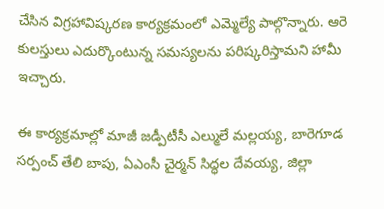చేసిన విగ్రహావిష్కరణ కార్యక్రమంలో ఎమ్మెల్యే పాల్గొన్నారు. ఆరె కులస్తులు ఎదుర్కొంటున్న సమస్యలను పరిష్కరిస్తామని హామీ ఇచ్చారు.

ఈ కార్యక్రమాల్లో మాజీ జడ్పీటీసీ ఎల్ములే మల్లయ్య, బారెగూడ సర్పంచ్ తేలి బాపు, ఏఎంసీ చైర్మన్ సిద్ధల దేవయ్య, జిల్లా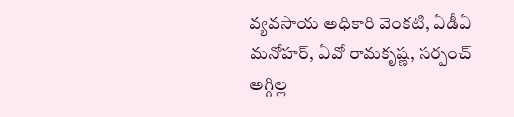వ్యవసాయ అధికారి వెంకటి, ఏడీఏ మనోహర్, ఏవో రామకృష్ణ, సర్పంచ్ అగ్గిల్ల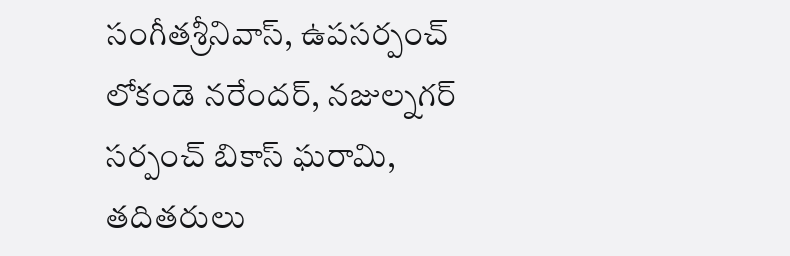సంగీతశ్రీనివాస్, ఉపసర్పంచ్ లోకండె నరేందర్, నజుల్నగర్ సర్పంచ్ బికాస్ ఘరామి, తదితరులు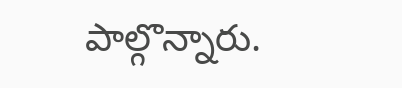పాల్గొన్నారు.